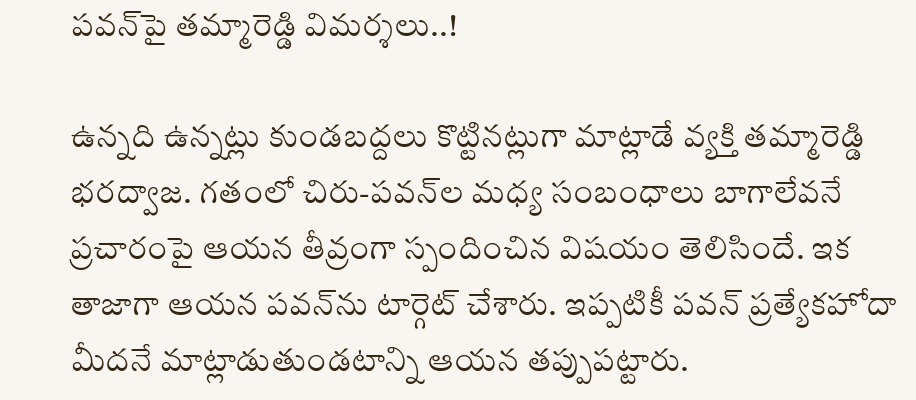పవన్‌పై తమ్మారెడ్డి విమర్శలు..!

ఉన్నది ఉన్నట్లు కుండబద్దలు కొట్టినట్లుగా మాట్లాడే వ్యక్తి తమ్మారెడ్డి భరద్వాజ. గతంలో చిరు-పవన్‌ల మధ్య సంబంధాలు బాగాలేవనే ప్రచారంపై ఆయన తీవ్రంగా స్పందించిన విషయం తెలిసిందే. ఇక తాజాగా ఆయన పవన్‌ను టార్గెట్‌ చేశారు. ఇప్పటికీ పవన్‌ ప్రత్యేకహోదా మీదనే మాట్లాడుతుండటాన్ని ఆయన తప్పుపట్టారు.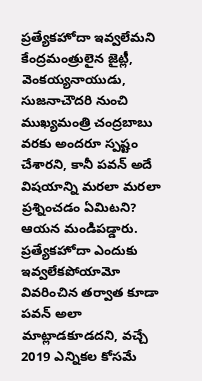ప్రత్యేకహోదా ఇవ్వలేమని కేంద్రమంత్రులైన జైట్లీ, వెంకయ్యనాయుడు, సుజనాచౌదరి నుంచి ముఖ్యమంత్రి చంద్రబాబు వరకు అందరూ స్పష్టం చేశారని, కానీ పవన్‌ అదే విషయాన్ని మరలా మరలా ప్రశ్నించడం ఏమిటని? ఆయన మండిపడ్డారు. ప్రత్యేకహోదా ఎందుకు ఇవ్వలేకపోయామో వివరించిన తర్వాత కూడా పవన్‌ అలా మాట్లాడకూడదని, వచ్చే 2019 ఎన్నికల కోసమే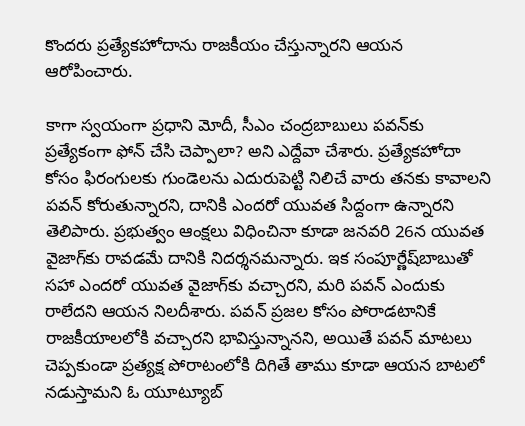కొందరు ప్రత్యేకహోదాను రాజకీయం చేస్తున్నారని ఆయన ఆరోపించారు.

కాగా స్వయంగా ప్రధాని మోదీ, సీఎం చంద్రబాబులు పవన్‌కు ప్రత్యేకంగా ఫోన్‌ చేసి చెప్పాలా? అని ఎద్దేవా చేశారు. ప్రత్యేకహోదా కోసం ఫిరంగులకు గుండెలను ఎదురుపెట్టి నిలిచే వారు తనకు కావాలని పవన్‌ కోరుతున్నారని, దానికి ఎందరో యువత సిద్దంగా ఉన్నారని తెలిపారు. ప్రభుత్వం ఆంక్షలు విధించినా కూడా జనవరి 26న యువత వైజాగ్‌కు రావడమే దానికి నిదర్శనమన్నారు. ఇక సంపూర్ణేష్‌బాబుతో సహా ఎందరో యువత వైజాగ్‌కు వచ్చారని, మరి పవన్‌ ఎందుకు రాలేదని ఆయన నిలదీశారు. పవన్‌ ప్రజల కోసం పోరాడటానికే రాజకీయాలలోకి వచ్చారని భావిస్తున్నానని, అయితే పవన్‌ మాటలు చెప్పకుండా ప్రత్యక్ష పోరాటంలోకి దిగితే తాము కూడా ఆయన బాటలో నడుస్తామని ఓ యూట్యూబ్‌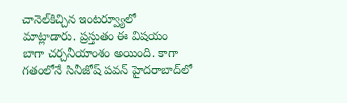చానెల్‌కిచ్చిన ఇంటర్వ్యూలో మాట్లాడారు. ప్రస్తుతం ఈ విషయం బాగా చర్చనీయాంశం అయింది. కాగా గతంలోనే సినీజోష్‌ పవన్‌ హైదరాబాద్‌లో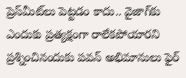ప్రెస్‌మీట్‌లు పెట్టడం కాదు.. వైజాగ్‌కు ఎందుకు ప్రత్యక్షంగా రాలేకపోయారని ప్రశ్నించినందుకు పవన్‌ అభిమానులు ఫైర్‌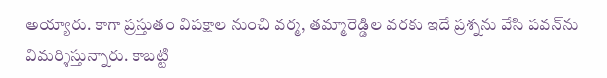అయ్యారు. కాగా ప్రస్తుతం విపక్షాల నుంచి వర్మ, తమ్మారెడ్డిల వరకు ఇదే ప్రశ్నను వేసి పవన్‌ను విమర్శిస్తున్నారు. కాబట్టి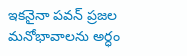ఇకనైనా పవన్‌ ప్రజల మనోభావాలను అర్ధం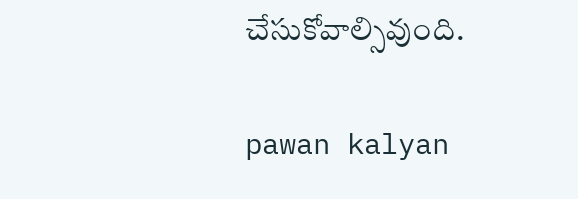చేసుకోవాల్సివుంది.

pawan kalyan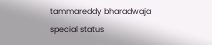tammareddy bharadwaja
special status